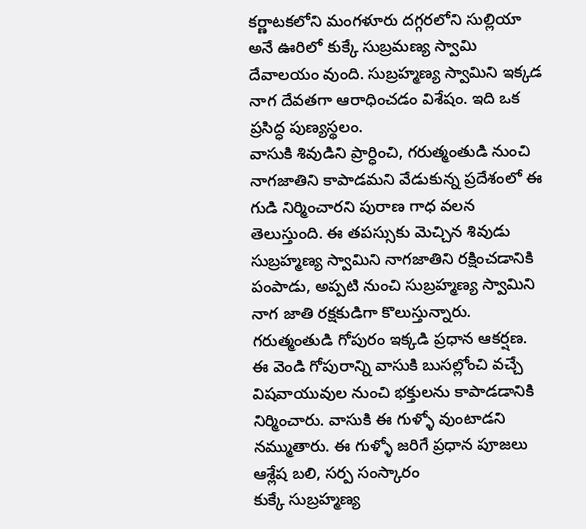కర్ణాటకలోని మంగళూరు దగ్గరలోని సుల్లియా అనే ఊరిలో కుక్కే సుబ్రమణ్య స్వామి దేవాలయం వుంది. సుబ్రహ్మణ్య స్వామిని ఇక్కడ నాగ దేవతగా ఆరాధించడం విశేషం. ఇది ఒక ప్రసిద్ధ పుణ్యస్థలం.
వాసుకి శివుడిని ప్రార్ధించి, గరుత్మంతుడి నుంచి నాగజాతిని కాపాడమని వేడుకున్న ప్రదేశంలో ఈ గుడి నిర్మించారని పురాణ గాధ వలన తెలుస్తుంది. ఈ తపస్సుకు మెచ్చిన శివుడు సుబ్రహ్మణ్య స్వామిని నాగజాతిని రక్షించడానికి పంపాడు, అప్పటి నుంచి సుబ్రహ్మణ్య స్వామిని నాగ జాతి రక్షకుడిగా కొలుస్తున్నారు.
గరుత్మంతుడి గోపురం ఇక్కడి ప్రధాన ఆకర్షణ. ఈ వెండి గోపురాన్ని వాసుకి బుసల్లోంచి వచ్చే విషవాయువుల నుంచి భక్తులను కాపాడడానికి నిర్మించారు. వాసుకి ఈ గుళ్ళో వుంటాడని నమ్ముతారు. ఈ గుళ్ళో జరిగే ప్రధాన పూజలు ఆశ్లేష బలి, సర్ప సంస్కారం
కుక్కే సుబ్రహ్మణ్య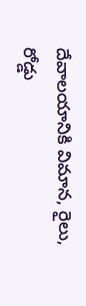దేవాలయానికి విమాన, రైలు, రోడ్డు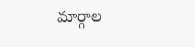మార్గాల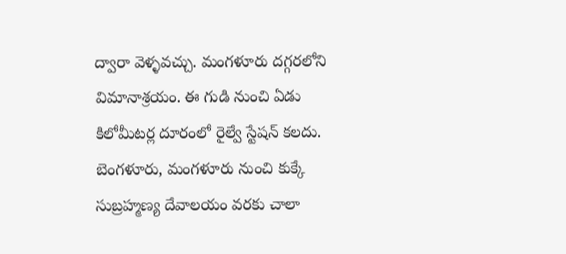ద్వారా వెళ్ళవచ్చు. మంగళూరు దగ్గరలోని విమానాశ్రయం. ఈ గుడి నుంచి ఏడు కిలోమీటర్ల దూరంలో రైల్వే స్టేషన్ కలదు. బెంగళూరు, మంగళూరు నుంచి కుక్కే సుబ్రహ్మణ్య దేవాలయం వరకు చాలా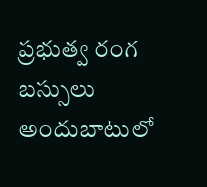ప్రభుత్వ రంగ బస్సులు అందుబాటులో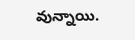వున్నాయి.